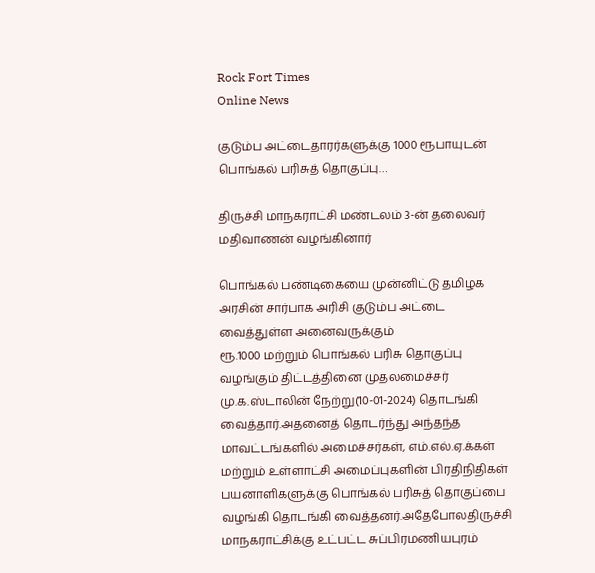Rock Fort Times
Online News

குடும்ப அட்டைதாரர்களுக்கு 1000 ரூபாயுடன் பொங்கல் பரிசுத் தொகுப்பு…

திருச்சி மாநகராட்சி மண்டலம் 3-ன் தலைவர் மதிவாணன் வழங்கினார்

பொங்கல் பண்டிகையை முன்னிட்டு தமிழக அரசின் சார்பாக அரிசி குடும்ப அட்டை வைத்துள்ள அனைவருக்கும்
ரூ.1000 மற்றும் பொங்கல் பரிசு தொகுப்பு வழங்கும் திட்டத்தினை முதலமைச்சர் மு.க.ஸ்டாலின் நேற்று(10-01-2024) தொடங்கி வைத்தார்.அதனைத் தொடர்ந்து அந்தந்த மாவட்டங்களில் அமைச்சர்கள், எம்.எல்.ஏ.க்கள் மற்றும் உள்ளாட்சி அமைப்புகளின் பிரதிநிதிகள் பயனாளிகளுக்கு பொங்கல் பரிசுத் தொகுப்பை வழங்கி தொடங்கி வைத்தனர்.அதேபோலதிருச்சி மாநகராட்சிக்கு உட்பட்ட சுப்பிரமணியபுரம்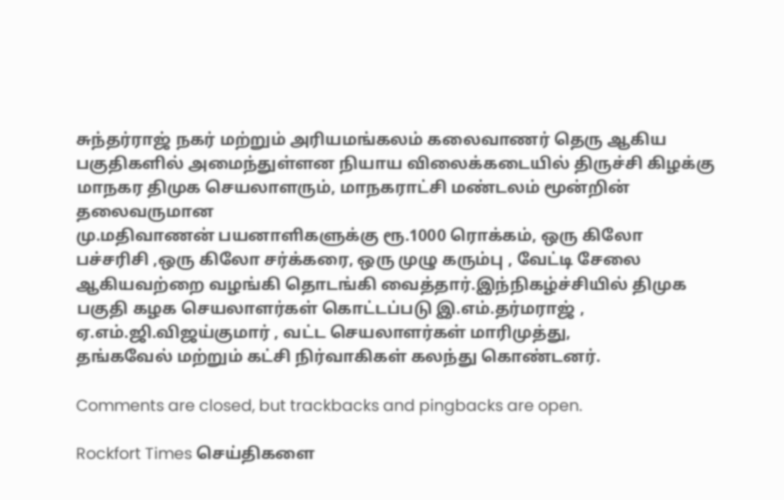சுந்தர்ராஜ் நகர் மற்றும் அரியமங்கலம் கலைவாணர் தெரு ஆகிய பகுதிகளில் அமைந்துள்ளன நியாய விலைக்கடையில் திருச்சி கிழக்கு மாநகர திமுக செயலாளரும், மாநகராட்சி மண்டலம் மூன்றின் தலைவருமான
மு.மதிவாணன் பயனாளிகளுக்கு ரூ.1000 ரொக்கம், ஒரு கிலோ பச்சரிசி ,ஒரு கிலோ சர்க்கரை, ஒரு முழு கரும்பு , வேட்டி சேலை ஆகியவற்றை வழங்கி தொடங்கி வைத்தார்.இந்நிகழ்ச்சியில் திமுக பகுதி கழக செயலாளர்கள் கொட்டப்படு இ.எம்.தர்மராஜ் , ஏ.எம்.ஜி.விஜய்குமார் , வட்ட செயலாளர்கள் மாரிமுத்து,
தங்கவேல் மற்றும் கட்சி நிர்வாகிகள் கலந்து கொண்டனர்.

Comments are closed, but trackbacks and pingbacks are open.

Rockfort Times செய்திகளை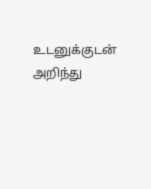உடனுக்குடன் அறிந்து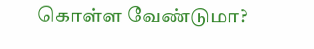கொள்ள வேண்டுமா?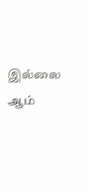இல்லை ஆம்